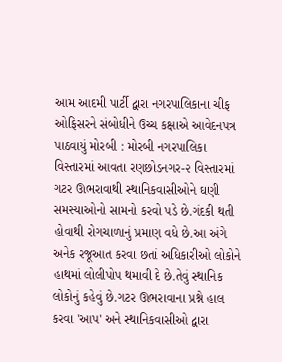આમ આદમી પાર્ટી દ્વારા નગરપાલિકાના ચીફ ઓફિસરને સંબોધીને ઉચ્ચ કક્ષાએ આવેદનપત્ર પાઠવાયું મોરબી : મોરબી નગરપાલિકા વિસ્તારમાં આવતા રણછોડનગર-૨ વિસ્તારમાં ગટર ઊભરાવાથી સ્થાનિકવાસીઓને ઘણી સમસ્યાઓનો સામનો કરવો પડે છે.ગંદકી થતી હોવાથી રોગચાળાનું પ્રમાણ વધે છે.આ અંગે અનેક રજૂઆત કરવા છતાં અધિકારીઓ લોકોને હાથમાં લોલીપોપ થમાવી દે છે.તેવું સ્થાનિક લોકોનું કહેવું છે.ગટર ઊભરાવાના પ્રશ્ને હાલ કરવા 'આપ' અને સ્થાનિકવાસીઓ દ્વારા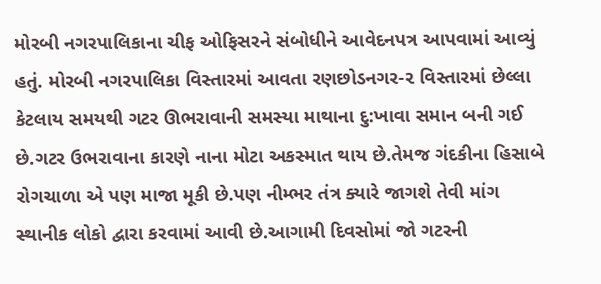મોરબી નગરપાલિકાના ચીફ ઓફિસરને સંબોધીને આવેદનપત્ર આપવામાં આવ્યું હતું. મોરબી નગરપાલિકા વિસ્તારમાં આવતા રણછોડનગર-૨ વિસ્તારમાં છેલ્લા કેટલાય સમયથી ગટર ઊભરાવાની સમસ્યા માથાના દુ:ખાવા સમાન બની ગઈ છે.ગટર ઉભરાવાના કારણે નાના મોટા અકસ્માત થાય છે.તેમજ ગંદકીના હિસાબે રોગચાળા એ પણ માજા મૂકી છે.પણ નીમ્ભર તંત્ર ક્યારે જાગશે તેવી માંગ સ્થાનીક લોકો દ્વારા કરવામાં આવી છે.આગામી દિવસોમાં જો ગટરની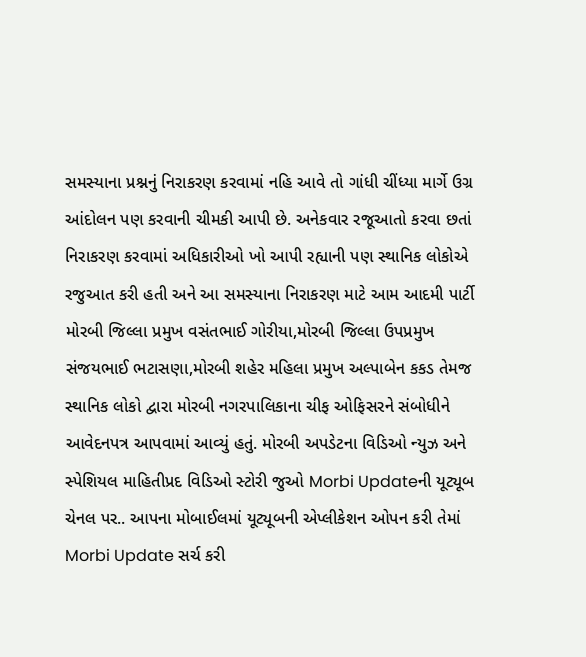સમસ્યાના પ્રશ્નનું નિરાકરણ કરવામાં નહિ આવે તો ગાંધી ચીંધ્યા માર્ગે ઉગ્ર આંદોલન પણ કરવાની ચીમકી આપી છે. અનેકવાર રજૂઆતો કરવા છતાં નિરાકરણ કરવામાં અધિકારીઓ ખો આપી રહ્યાની પણ સ્થાનિક લોકોએ રજુઆત કરી હતી અને આ સમસ્યાના નિરાકરણ માટે આમ આદમી પાર્ટી મોરબી જિલ્લા પ્રમુખ વસંતભાઈ ગોરીયા,મોરબી જિલ્લા ઉપપ્રમુખ સંજયભાઈ ભટાસણા,મોરબી શહેર મહિલા પ્રમુખ અલ્પાબેન કકડ તેમજ સ્થાનિક લોકો દ્વારા મોરબી નગરપાલિકાના ચીફ ઓફિસરને સંબોધીને આવેદનપત્ર આપવામાં આવ્યું હતું. મોરબી અપડેટના વિડિઓ ન્યુઝ અને સ્પેશિયલ માહિતીપ્રદ વિડિઓ સ્ટોરી જુઓ Morbi Updateની યૂટ્યૂબ ચેનલ પર.. આપના મોબાઈલમાં યૂટ્યૂબની એપ્લીકેશન ઓપન કરી તેમાં Morbi Update સર્ચ કરી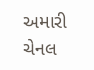અમારી ચેનલ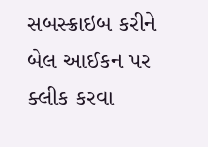સબસ્ક્રાઇબ કરીને બેલ આઈકન પર ક્લીક કરવા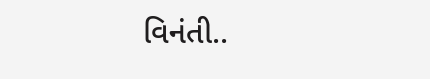વિનંતી..